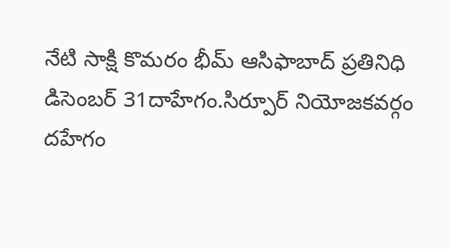నేటి సాక్షి కొమరం భీమ్ ఆసిఫాబాద్ ప్రతినిధి డిసెంబర్ 31దాహేగం.సిర్పూర్ నియోజకవర్గం దహేగం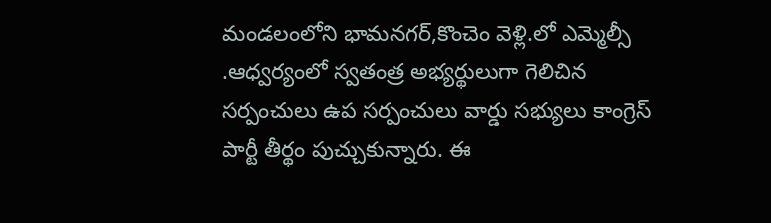మండలంలోని భామనగర్,కొంచెం వెళ్లి.లో ఎమ్మెల్సీ .ఆధ్వర్యంలో స్వతంత్ర అభ్యర్థులుగా గెలిచిన సర్పంచులు ఉప సర్పంచులు వార్డు సభ్యులు కాంగ్రెస్ పార్టీ తీర్థం పుచ్చుకున్నారు. ఈ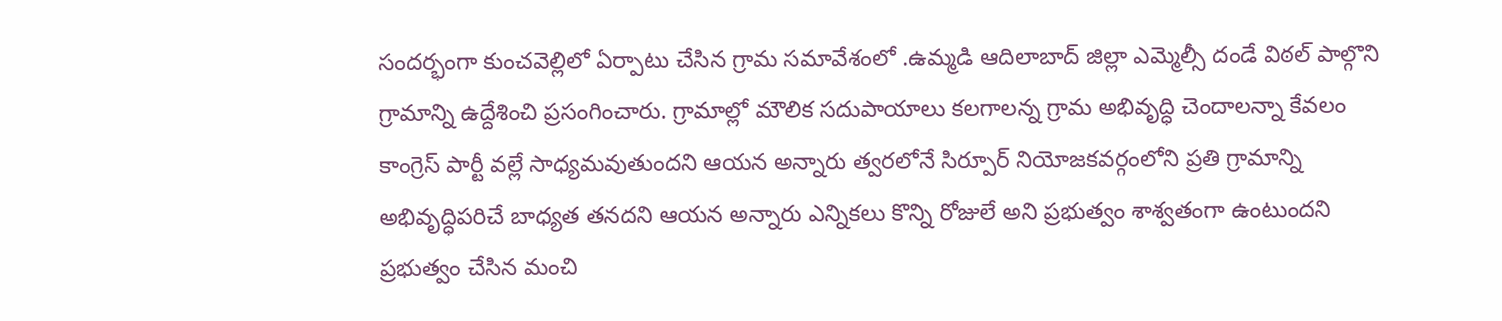సందర్భంగా కుంచవెల్లిలో ఏర్పాటు చేసిన గ్రామ సమావేశంలో .ఉమ్మడి ఆదిలాబాద్ జిల్లా ఎమ్మెల్సీ దండే విఠల్ పాల్గొని గ్రామాన్ని ఉద్దేశించి ప్రసంగించారు. గ్రామాల్లో మౌలిక సదుపాయాలు కలగాలన్న గ్రామ అభివృద్ధి చెందాలన్నా కేవలం కాంగ్రెస్ పార్టీ వల్లే సాధ్యమవుతుందని ఆయన అన్నారు త్వరలోనే సిర్పూర్ నియోజకవర్గంలోని ప్రతి గ్రామాన్ని అభివృద్ధిపరిచే బాధ్యత తనదని ఆయన అన్నారు ఎన్నికలు కొన్ని రోజులే అని ప్రభుత్వం శాశ్వతంగా ఉంటుందని ప్రభుత్వం చేసిన మంచి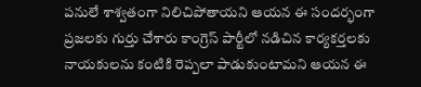పనులే శాశ్వతంగా నిలిచిపోతాయని ఆయన ఈ సందర్భంగా ప్రజలకు గుర్తు చేశారు కాంగ్రెస్ పార్టీలో నడిచిన కార్యకర్తలకు నాయకులను కంటికి రెప్పలా పాడుకుంటామని ఆయన ఈ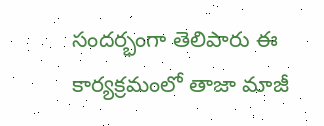సందర్భంగా తెలిపారు ఈ కార్యక్రమంలో తాజా మాజీ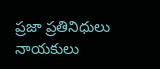ప్రజా ప్రతినిధులు నాయకులు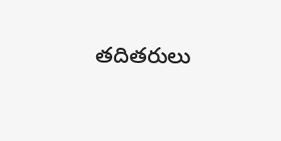తదితరులు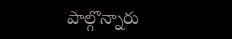పాల్గొన్నారు